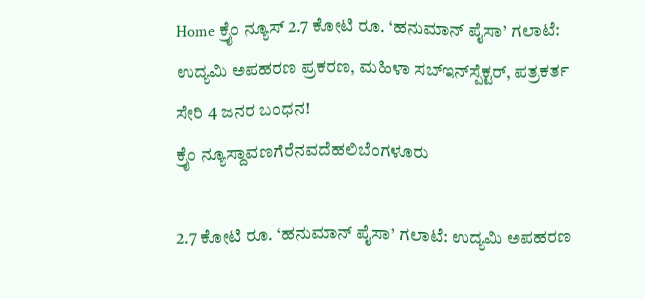Home ಕ್ರೈಂ ನ್ಯೂಸ್ 2.7 ಕೋಟಿ ರೂ. ‘ಹನುಮಾನ್ ಪೈಸಾ’ ಗಲಾಟೆ: ಉದ್ಯಮಿ ಅಪಹರಣ ಪ್ರಕರಣ, ಮಹಿಳಾ ಸಬ್‌ಇನ್‌ಸ್ಪೆಕ್ಟರ್, ಪತ್ರಕರ್ತ ಸೇರಿ 4 ಜನರ ಬಂಧನ!
ಕ್ರೈಂ ನ್ಯೂಸ್ದಾವಣಗೆರೆನವದೆಹಲಿಬೆಂಗಳೂರು

2.7 ಕೋಟಿ ರೂ. ‘ಹನುಮಾನ್ ಪೈಸಾ’ ಗಲಾಟೆ: ಉದ್ಯಮಿ ಅಪಹರಣ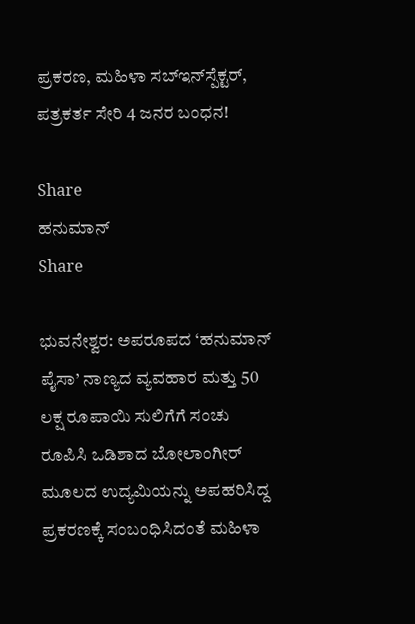ಪ್ರಕರಣ, ಮಹಿಳಾ ಸಬ್‌ಇನ್‌ಸ್ಪೆಕ್ಟರ್, ಪತ್ರಕರ್ತ ಸೇರಿ 4 ಜನರ ಬಂಧನ!

Share
ಹನುಮಾನ್
Share

ಭುವನೇಶ್ವರ: ಅಪರೂಪದ ‘ಹನುಮಾನ್ ಪೈಸಾ’ ನಾಣ್ಯದ ವ್ಯವಹಾರ ಮತ್ತು 50 ಲಕ್ಷ ರೂಪಾಯಿ ಸುಲಿಗೆಗೆ ಸಂಚು ರೂಪಿಸಿ ಒಡಿಶಾದ ಬೋಲಾಂಗೀರ್ ಮೂಲದ ಉದ್ಯಮಿಯನ್ನು ಅಪಹರಿಸಿದ್ದ ಪ್ರಕರಣಕ್ಕೆ ಸಂಬಂಧಿಸಿದಂತೆ ಮಹಿಳಾ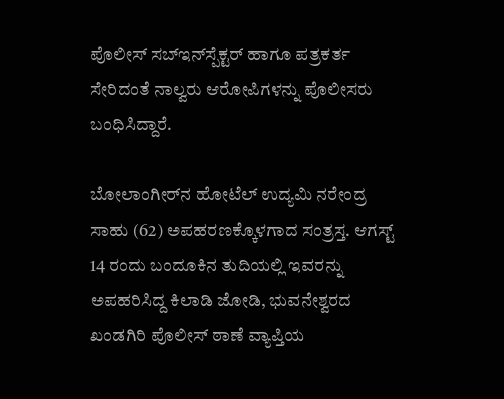ಪೊಲೀಸ್ ಸಬ್‌ಇನ್‌ಸ್ಪೆಕ್ಟರ್ ಹಾಗೂ ಪತ್ರಕರ್ತ ಸೇರಿದಂತೆ ನಾಲ್ವರು ಆರೋಪಿಗಳನ್ನು ಪೊಲೀಸರು ಬಂಧಿಸಿದ್ದಾರೆ.

ಬೋಲಾಂಗೀರ್‌ನ ಹೋಟೆಲ್ ಉದ್ಯಮಿ ನರೇಂದ್ರ ಸಾಹು (62) ಅಪಹರಣಕ್ಕೊಳಗಾದ ಸಂತ್ರಸ್ತ. ಆಗಸ್ಟ್ 14 ರಂದು ಬಂದೂಕಿನ ತುದಿಯಲ್ಲಿ ಇವರನ್ನು ಅಪಹರಿಸಿದ್ದ ಕಿಲಾಡಿ ಜೋಡಿ, ಭುವನೇಶ್ವರದ ಖಂಡಗಿರಿ ಪೊಲೀಸ್ ಠಾಣೆ ವ್ಯಾಪ್ತಿಯ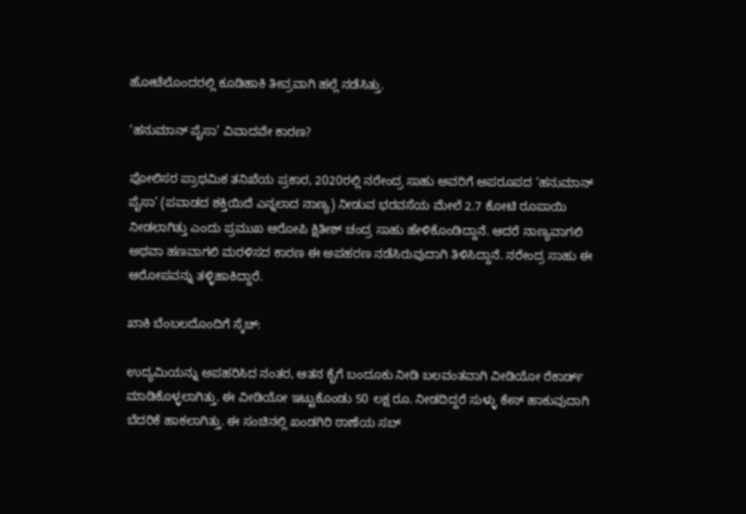ಹೋಟೆಲೊಂದರಲ್ಲಿ ಕೂಡಿಹಾಕಿ ತೀವ್ರವಾಗಿ ಹಲ್ಲೆ ನಡೆಸಿತ್ತು.

‘ಹನುಮಾನ್ ಪೈಸಾ’ ವಿವಾದವೇ ಕಾರಣ?

ಪೋಲಿಸರ ಪ್ರಾಥಮಿಕ ತನಿಖೆಯ ಪ್ರಕಾರ, 2020ರಲ್ಲಿ ನರೇಂದ್ರ ಸಾಹು ಅವರಿಗೆ ಅಪರೂಪದ ‘ಹನುಮಾನ್ ಪೈಸಾ’ (ಪವಾಡದ ಶಕ್ತಿಯಿದೆ ಎನ್ನಲಾದ ನಾಣ್ಯ) ನೀಡುವ ಭರವಸೆಯ ಮೇಲೆ 2.7 ಕೋಟಿ ರೂಪಾಯಿ ನೀಡಲಾಗಿತ್ತು ಎಂದು ಪ್ರಮುಖ ಆರೋಪಿ ಕ್ಷಿತೀಶ್ ಚಂದ್ರ ಸಾಹು ಹೇಳಿಕೊಂಡಿದ್ದಾನೆ. ಆದರೆ ನಾಣ್ಯವಾಗಲಿ ಅಥವಾ ಹಣವಾಗಲಿ ಮರಳಿಸದ ಕಾರಣ ಈ ಅಪಹರಣ ನಡೆಸಿರುವುದಾಗಿ ತಿಳಿಸಿದ್ದಾನೆ. ನರೇಂದ್ರ ಸಾಹು ಈ ಆರೋಪವನ್ನು ತಳ್ಳಿಹಾಕಿದ್ದಾರೆ.

ಖಾಕಿ ಬೆಂಬಲದೊಂದಿಗೆ ಸ್ಕೆಚ್:

ಉದ್ಯಮಿಯನ್ನು ಅಪಹರಿಸಿದ ನಂತರ, ಆತನ ಕೈಗೆ ಬಂದೂಕು ನೀಡಿ ಬಲವಂತವಾಗಿ ವೀಡಿಯೋ ರೆಕಾರ್ಡ್ ಮಾಡಿಕೊಳ್ಳಲಾಗಿತ್ತು. ಈ ವೀಡಿಯೋ ಇಟ್ಟುಕೊಂಡು 50 ಲಕ್ಷ ರೂ. ನೀಡದಿದ್ದರೆ ಸುಳ್ಳು ಕೇಸ್ ಹಾಕುವುದಾಗಿ ಬೆದರಿಕೆ ಹಾಕಲಾಗಿತ್ತು. ಈ ಸಂಚಿನಲ್ಲಿ ಖಂಡಗಿರಿ ಠಾಣೆಯ ಸಬ್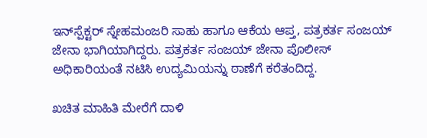ಇನ್‌ಸ್ಪೆಕ್ಟರ್ ಸ್ನೇಹಮಂಜರಿ ಸಾಹು ಹಾಗೂ ಆಕೆಯ ಆಪ್ತ, ಪತ್ರಕರ್ತ ಸಂಜಯ್ ಜೇನಾ ಭಾಗಿಯಾಗಿದ್ದರು. ಪತ್ರಕರ್ತ ಸಂಜಯ್ ಜೇನಾ ಪೊಲೀಸ್ ಅಧಿಕಾರಿಯಂತೆ ನಟಿಸಿ ಉದ್ಯಮಿಯನ್ನು ಠಾಣೆಗೆ ಕರೆತಂದಿದ್ದ.

ಖಚಿತ ಮಾಹಿತಿ ಮೇರೆಗೆ ದಾಳಿ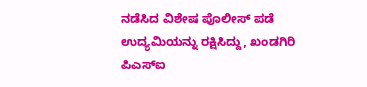ನಡೆಸಿದ ವಿಶೇಷ ಪೊಲೀಸ್ ಪಡೆ ಉದ್ಯಮಿಯನ್ನು ರಕ್ಷಿಸಿದ್ದು, ಖಂಡಗಿರಿ ಪಿಎಸ್‌ಐ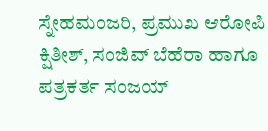ಸ್ನೇಹಮಂಜರಿ, ಪ್ರಮುಖ ಆರೋಪಿ ಕ್ಷಿತೀಶ್, ಸಂಜಿವ್ ಬೆಹೆರಾ ಹಾಗೂ ಪತ್ರಕರ್ತ ಸಂಜಯ್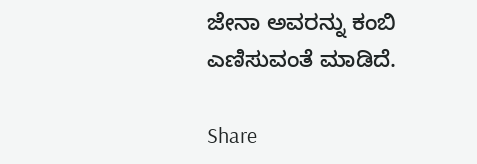ಜೇನಾ ಅವರನ್ನು ಕಂಬಿ ಎಣಿಸುವಂತೆ ಮಾಡಿದೆ.

Share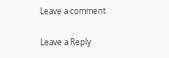Leave a comment

Leave a Reply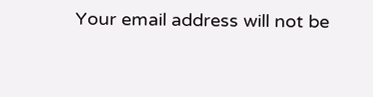Your email address will not be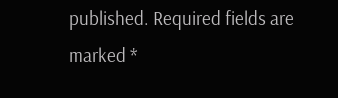published. Required fields are marked *